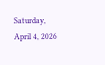Saturday, April 4, 2026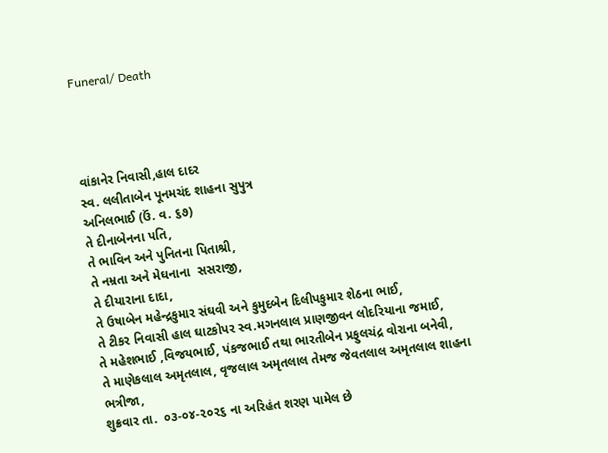Funeral/ Death




વાંકાનેર નિવાસી,હાલ દાદર
સ્વ. લલીતાબેન પૂનમચંદ શાહના સુપુત્ર
અનિલભાઈ (ઉં. વ. ૬૭)
તે દીનાબેનના પતિ,
તે ભાવિન અને પુનિતના પિતાશ્રી,
તે નમ્રતા અને મેઘનાના  સસરાજી,
તે દીયારાના દાદા,
તે ઉષાબેન મહેન્દ્રકુમાર સંઘવી અને કુમુદબેન દિલીપકુમાર શેઠના ભાઈ,
તે ટીકર નિવાસી હાલ ઘાટકોપર સ્વ.મગનલાલ પ્રાણજીવન લોદરિયાના જમાઈ,
તે મહેશભાઈ ,વિજયભાઈ, પંકજભાઈ તથા ભારતીબેન પ્રફુલચંદ્ર વોરાના બનેવી,
તે માણેકલાલ અમૃતલાલ, વૃજલાલ અમૃતલાલ તેમજ જેવતલાલ અમૃતલાલ શાહના ભત્રીજા,
શુક્રવાર તા.  ૦૩-૦૪-૨૦૨૬ ના અરિહંત શરણ પામેલ છે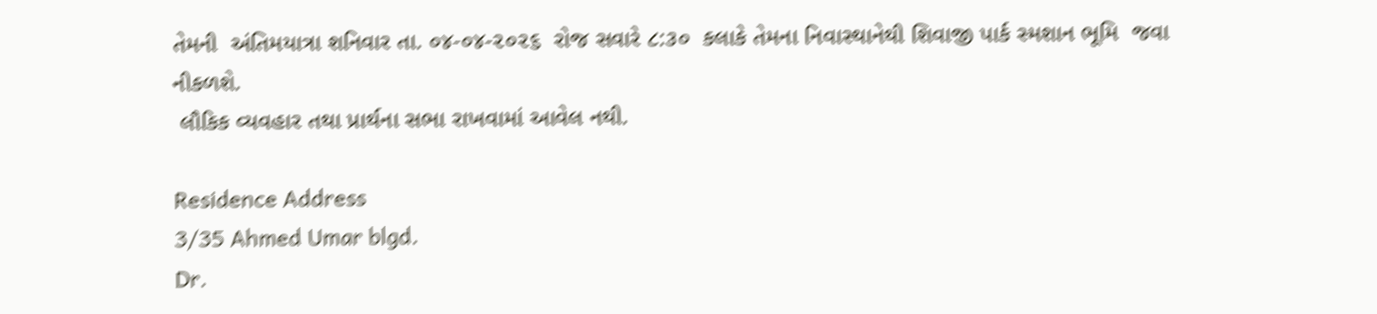તેમની  અંતિમયાત્રા શનિવાર તા. ૦૪-૦૪-૨૦૨૬  રોજ સવારે ૮:૩૦  કલાકે તેમના નિવાસ્થાનેથી શિવાજી પાર્ક સ્મશાન ભૂમિ  જવા નીકળશે.
 લૌકિક વ્યવહાર તથા પ્રાર્થના સભા રાખવામાં આવેલ નથી.

Residence Address
3/35 Ahmed Umar blgd.
Dr.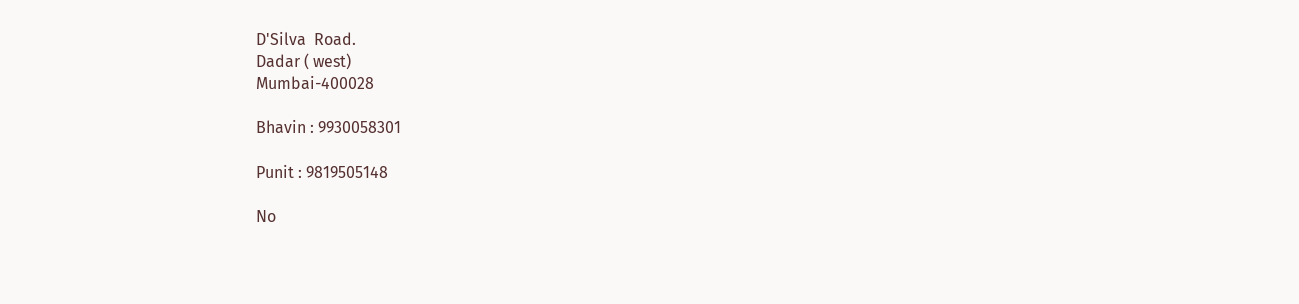D'Silva  Road.
Dadar ( west)
Mumbai-400028

Bhavin : 9930058301

Punit : 9819505148

No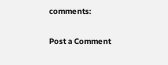comments:

Post a Comment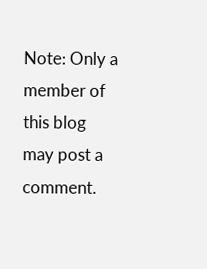Note: Only a member of this blog may post a comment.